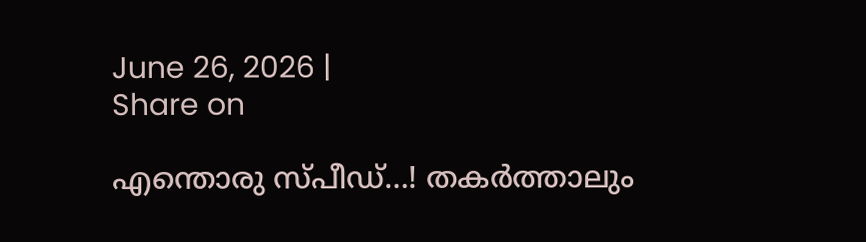June 26, 2026 |
Share on

എന്തൊരു സ്പീഡ്…! തകര്‍ത്താലും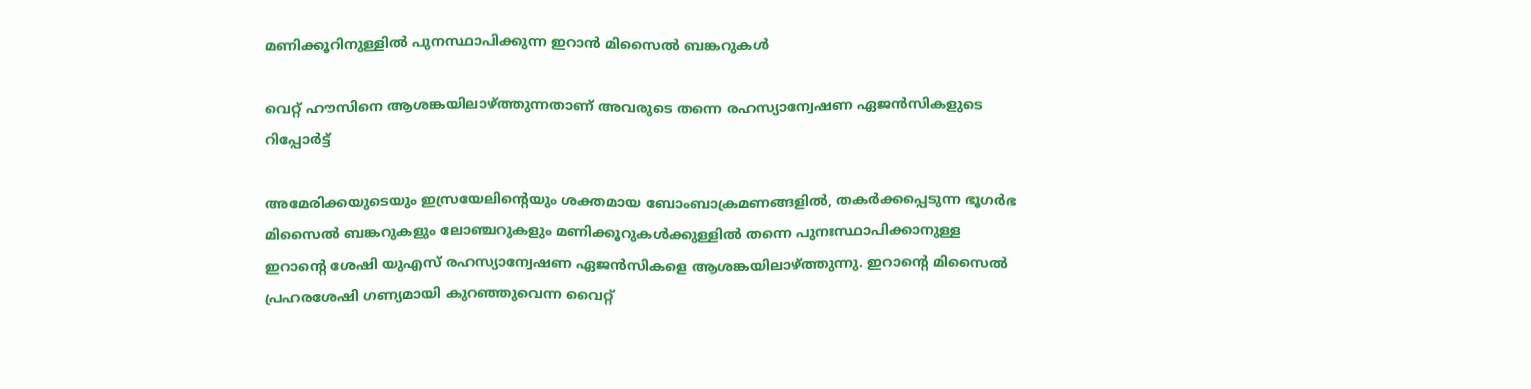മണിക്കൂറിനുള്ളില്‍ പുനസ്ഥാപിക്കുന്ന ഇറാന്‍ മിസൈല്‍ ബങ്കറുകള്‍

വെറ്റ് ഹൗസിനെ ആശങ്കയിലാഴ്ത്തുന്നതാണ് അവരുടെ തന്നെ രഹസ്യാന്വേഷണ ഏജന്‍സികളുടെ റിപ്പോര്‍ട്ട്

അമേരിക്കയുടെയും ഇസ്രയേലിന്റെയും ശക്തമായ ബോംബാക്രമണങ്ങളില്‍, തകര്‍ക്കപ്പെടുന്ന ഭൂഗര്‍ഭ മിസൈല്‍ ബങ്കറുകളും ലോഞ്ചറുകളും മണിക്കൂറുകള്‍ക്കുള്ളില്‍ തന്നെ പുനഃസ്ഥാപിക്കാനുള്ള ഇറാന്റെ ശേഷി യുഎസ് രഹസ്യാന്വേഷണ ഏജന്‍സികളെ ആശങ്കയിലാഴ്ത്തുന്നു. ഇറാന്റെ മിസൈല്‍ പ്രഹരശേഷി ഗണ്യമായി കുറഞ്ഞുവെന്ന വൈറ്റ്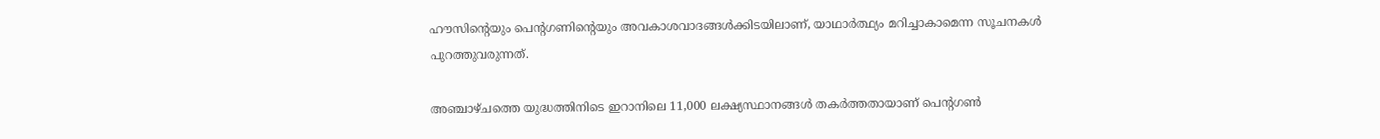ഹൗസിന്റെയും പെന്റഗണിന്റെയും അവകാശവാദങ്ങള്‍ക്കിടയിലാണ്, യാഥാര്‍ത്ഥ്യം മറിച്ചാകാമെന്ന സൂചനകള്‍ പുറത്തുവരുന്നത്.

അഞ്ചാഴ്ചത്തെ യുദ്ധത്തിനിടെ ഇറാനിലെ 11,000 ലക്ഷ്യസ്ഥാനങ്ങള്‍ തകര്‍ത്തതായാണ് പെന്റഗണ്‍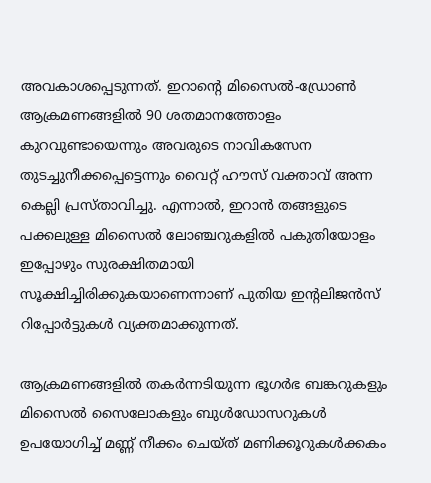അവകാശപ്പെടുന്നത്. ഇറാന്റെ മിസൈല്‍-ഡ്രോണ്‍ ആക്രമണങ്ങളില്‍ 90 ശതമാനത്തോളം കുറവുണ്ടായെന്നും അവരുടെ നാവികസേന തുടച്ചുനീക്കപ്പെട്ടെന്നും വൈറ്റ് ഹൗസ് വക്താവ് അന്ന കെല്ലി പ്രസ്താവിച്ചു. എന്നാല്‍, ഇറാന്‍ തങ്ങളുടെ പക്കലുള്ള മിസൈല്‍ ലോഞ്ചറുകളില്‍ പകുതിയോളം ഇപ്പോഴും സുരക്ഷിതമായി സൂക്ഷിച്ചിരിക്കുകയാണെന്നാണ് പുതിയ ഇന്റലിജന്‍സ് റിപ്പോര്‍ട്ടുകള്‍ വ്യക്തമാക്കുന്നത്.

ആക്രമണങ്ങളില്‍ തകര്‍ന്നടിയുന്ന ഭൂഗര്‍ഭ ബങ്കറുകളും മിസൈല്‍ സൈലോകളും ബുള്‍ഡോസറുകള്‍ ഉപയോഗിച്ച് മണ്ണ് നീക്കം ചെയ്ത് മണിക്കൂറുകള്‍ക്കകം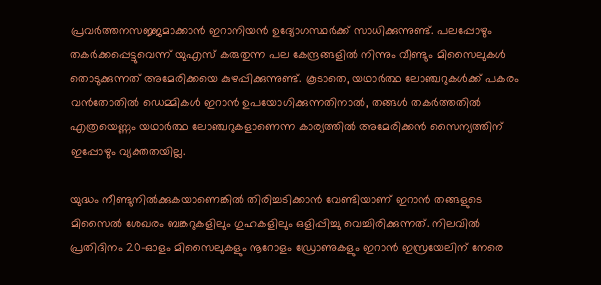പ്രവര്‍ത്തനസജ്ജമാക്കാന്‍ ഇറാനിയന്‍ ഉദ്യോഗസ്ഥര്‍ക്ക് സാധിക്കുന്നുണ്ട്. പലപ്പോഴും തകര്‍ക്കപ്പെട്ടുവെന്ന് യുഎസ് കരുതുന്ന പല കേന്ദ്രങ്ങളില്‍ നിന്നും വീണ്ടും മിസൈലുകള്‍ തൊടുക്കുന്നത് അമേരിക്കയെ കുഴപ്പിക്കുന്നുണ്ട്. കൂടാതെ, യഥാര്‍ത്ഥ ലോഞ്ചറുകള്‍ക്ക് പകരം വന്‍തോതില്‍ ഡെമ്മികള്‍ ഇറാന്‍ ഉപയോഗിക്കുന്നതിനാല്‍, തങ്ങള്‍ തകര്‍ത്തതില്‍ എത്രയെണ്ണം യഥാര്‍ത്ഥ ലോഞ്ചറുകളാണെന്ന കാര്യത്തില്‍ അമേരിക്കന്‍ സൈന്യത്തിന് ഇപ്പോഴും വ്യക്തതയില്ല.

യുദ്ധം നീണ്ടുനില്‍ക്കുകയാണെങ്കില്‍ തിരിച്ചടിക്കാന്‍ വേണ്ടിയാണ് ഇറാന്‍ തങ്ങളുടെ മിസൈല്‍ ശേഖരം ബങ്കറുകളിലും ഗുഹകളിലും ഒളിപ്പിച്ചു വെച്ചിരിക്കുന്നത്. നിലവില്‍ പ്രതിദിനം 20-ഓളം മിസൈലുകളും നൂറോളം ഡ്രോണുകളും ഇറാന്‍ ഇസ്രയേലിന് നേരെ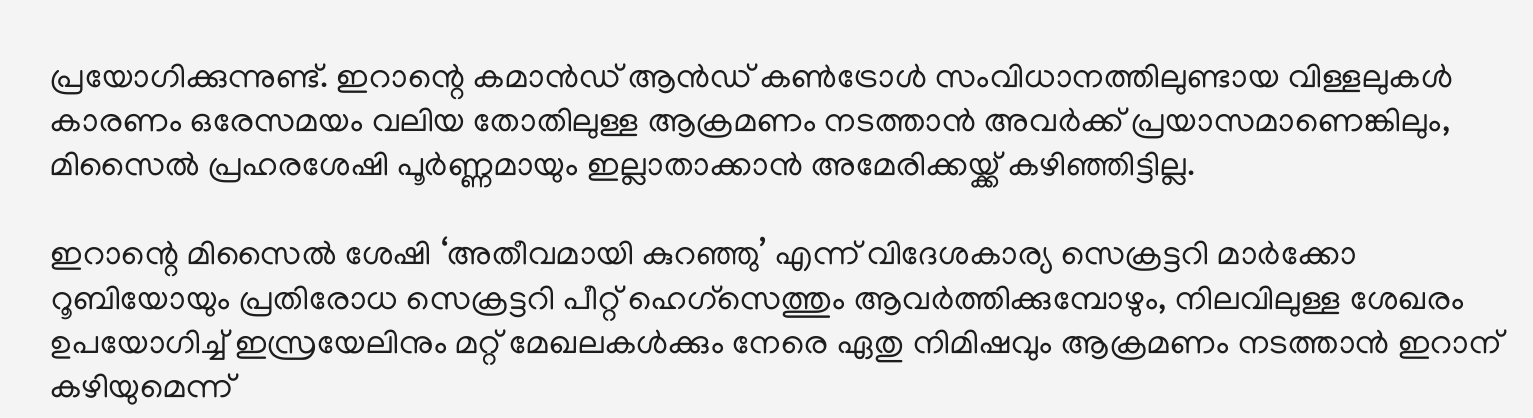പ്രയോഗിക്കുന്നുണ്ട്. ഇറാന്റെ കമാന്‍ഡ് ആന്‍ഡ് കണ്‍ട്രോള്‍ സംവിധാനത്തിലുണ്ടായ വിള്ളലുകള്‍ കാരണം ഒരേസമയം വലിയ തോതിലുള്ള ആക്രമണം നടത്താന്‍ അവര്‍ക്ക് പ്രയാസമാണെങ്കിലും, മിസൈല്‍ പ്രഹരശേഷി പൂര്‍ണ്ണമായും ഇല്ലാതാക്കാന്‍ അമേരിക്കയ്ക്ക് കഴിഞ്ഞിട്ടില്ല.

ഇറാന്റെ മിസൈല്‍ ശേഷി ‘അതീവമായി കുറഞ്ഞു’ എന്ന് വിദേശകാര്യ സെക്രട്ടറി മാര്‍ക്കോ റൂബിയോയും പ്രതിരോധ സെക്രട്ടറി പീറ്റ് ഹെഗ്സെത്തും ആവര്‍ത്തിക്കുമ്പോഴും, നിലവിലുള്ള ശേഖരം ഉപയോഗിച്ച് ഇസ്രയേലിനും മറ്റ് മേഖലകള്‍ക്കും നേരെ ഏതു നിമിഷവും ആക്രമണം നടത്താന്‍ ഇറാന് കഴിയുമെന്ന്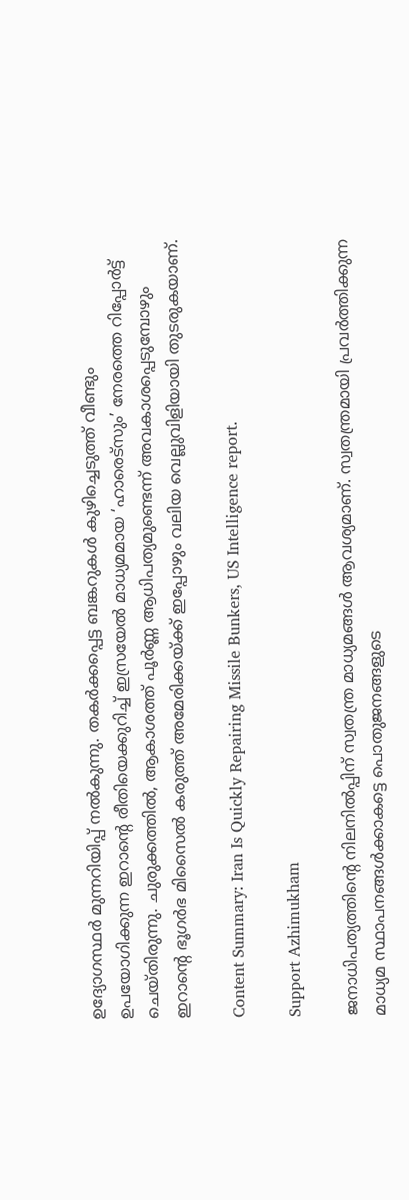ഉദ്യോഗസ്ഥര്‍ മുന്നറിയിപ്പ് നല്‍കുന്നു. തകര്‍ക്കപ്പെട്ട ബങ്കറുകള്‍ കുഴിച്ചെടുത്ത് വീണ്ടും ഉപയോഗിക്കുന്ന ഇറാന്റെ രീതിയെക്കുറിച്ച് ഇസ്രയേല്‍ മാധ്യമമായ ‘ഹാരെട്സും’ നേരത്തെ റിപ്പോര്‍ട്ട് ചെയ്തിരുന്നു. ചുരുക്കത്തില്‍, ആകാശത്ത് പൂര്‍ണ്ണ ആധിപത്യമുണ്ടെന്ന് അവകാശപ്പെടുമ്പോഴും ഇറാന്റെ ഭൂഗര്‍ഭ മിസൈല്‍ കരുത്ത് അമേരിക്കയ്ക്ക് ഇപ്പോഴും വലിയ വെല്ലുവിളിയായി തുടരുകയാണ്.

Content Summary: Iran Is Quickly Repairing Missile Bunkers, US Intelligence report.

Support Azhimukham

ജനാധിപത്യത്തിന്റെ നിലനിൽപ്പിന് സ്വതന്ത്ര മാധ്യമങ്ങൾ ആവശ്യമാണ്. സ്വതന്ത്രമായി പ്രവർത്തിക്കുന്ന മാധ്യമ സ്ഥാപനങ്ങൾക്കാകട്ടെ പൊതുജനങ്ങളുടെ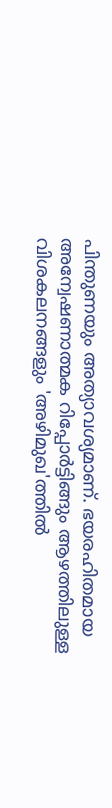പിന്തുണയും അത്യാവശ്യമാണ്. ഭയരഹിതമായ അന്വേഷണാത്മക റിപ്പോർട്ടിങ്ങും ആഴത്തിലുള്ള വിശകലനങ്ങളും 'അഴിമുഖ'ത്തിൽ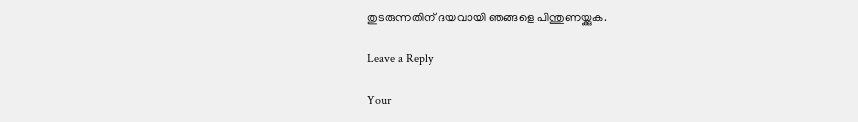തുടരുന്നതിന് ദയവായി ഞങ്ങളെ പിന്തുണയ്ക്കുക.

Leave a Reply

Your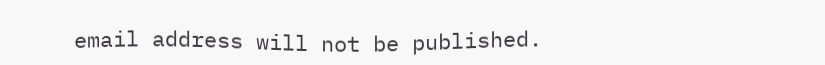email address will not be published.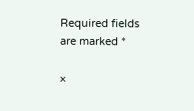Required fields are marked *

×